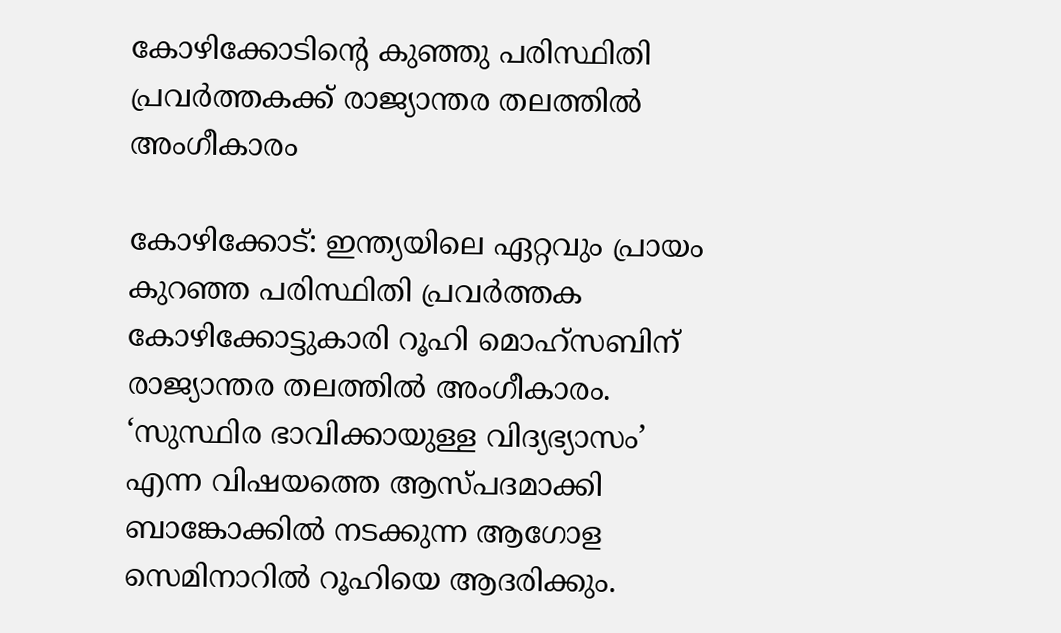കോഴിക്കോടിന്റെ കുഞ്ഞു പരിസ്ഥിതി പ്രവര്‍ത്തകക്ക് രാജ്യാന്തര തലത്തില്‍ അംഗീകാരം

കോഴിക്കോട്: ഇന്ത്യയിലെ ഏറ്റവും പ്രായം കുറഞ്ഞ പരിസ്ഥിതി പ്രവര്‍ത്തക കോഴിക്കോട്ടുകാരി റൂഹി മൊഹ്‌സബിന് രാജ്യാന്തര തലത്തില്‍ അംഗീകാരം. ‘സുസ്ഥിര ഭാവിക്കായുള്ള വിദ്യഭ്യാസം’ എന്ന വിഷയത്തെ ആസ്പദമാക്കി ബാങ്കോക്കില്‍ നടക്കുന്ന ആഗോള സെമിനാറില്‍ റൂഹിയെ ആദരിക്കും.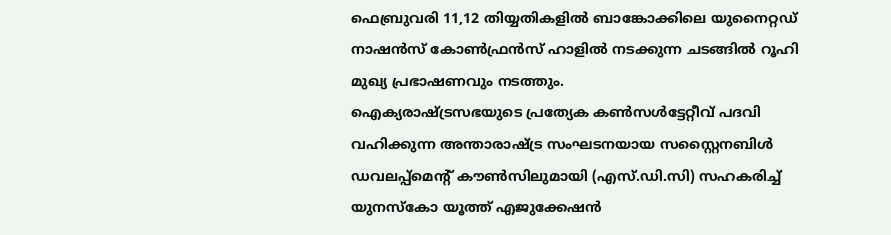ഫെബ്രുവരി 11,12 തിയ്യതികളില്‍ ബാങ്കോക്കിലെ യുനൈറ്റഡ് നാഷന്‍സ് കോണ്‍ഫ്രന്‍സ് ഹാളില്‍ നടക്കുന്ന ചടങ്ങില്‍ റൂഹി മുഖ്യ പ്രഭാഷണവും നടത്തും.
ഐക്യരാഷ്ട്രസഭയുടെ പ്രത്യേക കണ്‍സള്‍ട്ടേറ്റീവ് പദവി വഹിക്കുന്ന അന്താരാഷ്ട്ര സംഘടനയായ സസ്റ്റൈനബിള്‍ ഡവലപ്പ്‌മെന്റ് കൗണ്‍സിലുമായി (എസ്.ഡി.സി) സഹകരിച്ച് യുനസ്‌കോ യൂത്ത് എജുക്കേഷന്‍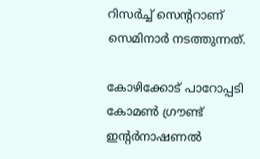റിസര്‍ച്ച് സെന്ററാണ് സെമിനാര്‍ നടത്തുന്നത്.

കോഴിക്കോട് പാറോപ്പടി കോമണ്‍ ഗ്രൗണ്ട് ഇന്റര്‍നാഷണല്‍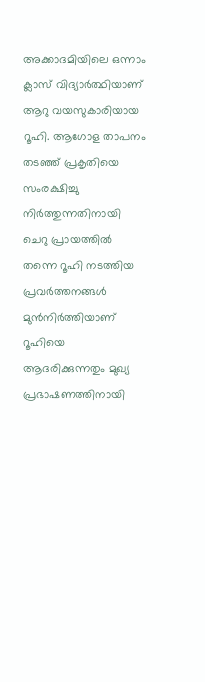അക്കാദമിയിലെ ഒന്നാം ക്ലാസ് വിദ്യാര്‍ത്ഥിയാണ് ആറു വയസുകാരിയായ റൂഹി. ആഗോള താപനം തടഞ്ഞ് പ്രകൃതിയെ സംരക്ഷിച്ചു നിര്‍ത്തുന്നതിനായി ചെറു പ്രായത്തില്‍ തന്നെ റൂഹി നടത്തിയ പ്രവര്‍ത്തനങ്ങള്‍ മുന്‍നിര്‍ത്തിയാണ് റൂഹിയെ ആദരിക്കുന്നതും മുഖ്യ പ്രഭാഷണത്തിനായി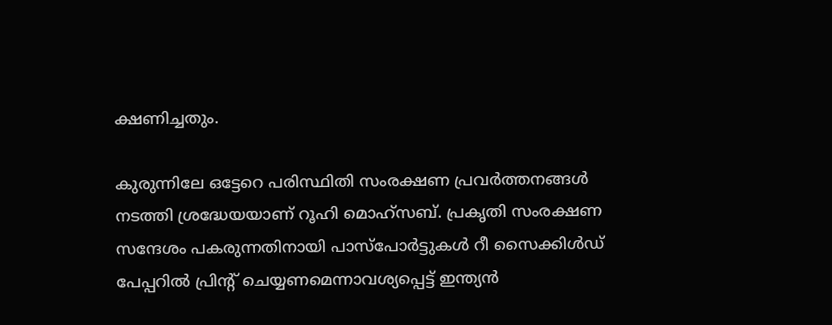ക്ഷണിച്ചതും.

കുരുന്നിലേ ഒട്ടേറെ പരിസ്ഥിതി സംരക്ഷണ പ്രവര്‍ത്തനങ്ങള്‍ നടത്തി ശ്രദ്ധേയയാണ് റൂഹി മൊഹ്സബ്. പ്രകൃതി സംരക്ഷണ സന്ദേശം പകരുന്നതിനായി പാസ്‌പോര്‍ട്ടുകള്‍ റീ സൈക്കിള്‍ഡ് പേപ്പറില്‍ പ്രിന്റ് ചെയ്യണമെന്നാവശ്യപ്പെട്ട് ഇന്ത്യന്‍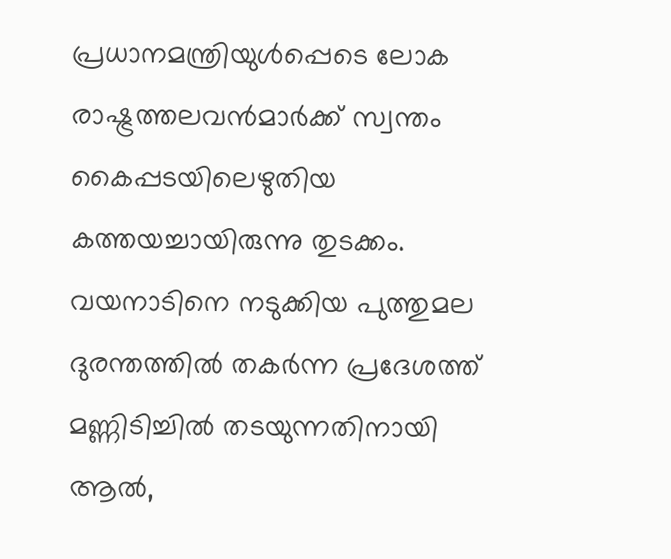പ്രധാനമന്ത്രിയുള്‍പ്പെടെ ലോക രാഷ്ട്രത്തലവന്‍മാര്‍ക്ക് സ്വന്തം കൈപ്പടയിലെഴുതിയ കത്തയച്ചായിരുന്നു തുടക്കം. വയനാടിനെ നടുക്കിയ പുത്തുമല ദുരന്തത്തില്‍ തകര്‍ന്ന പ്രദേശത്ത് മണ്ണിടിച്ചില്‍ തടയുന്നതിനായി ആല്‍,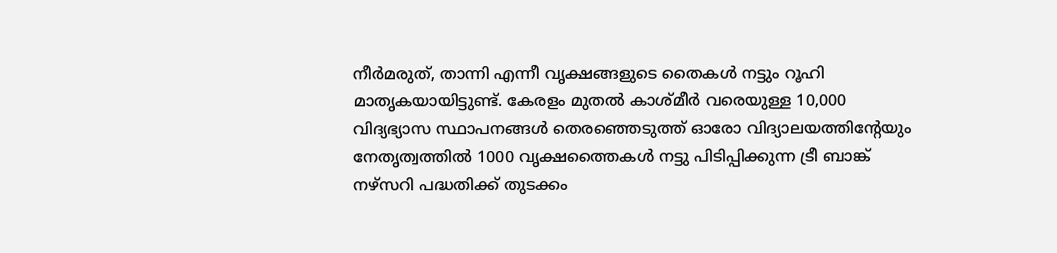നീര്‍മരുത്, താന്നി എന്നീ വൃക്ഷങ്ങളുടെ തൈകള്‍ നട്ടും റൂഹി മാതൃകയായിട്ടുണ്ട്. കേരളം മുതല്‍ കാശ്മീര്‍ വരെയുള്ള 10,000 വിദ്യഭ്യാസ സ്ഥാപനങ്ങള്‍ തെരഞ്ഞെടുത്ത് ഓരോ വിദ്യാലയത്തിന്റേയും നേതൃത്വത്തില്‍ 1000 വൃക്ഷത്തൈകള്‍ നട്ടു പിടിപ്പിക്കുന്ന ട്രീ ബാങ്ക് നഴ്സറി പദ്ധതിക്ക് തുടക്കം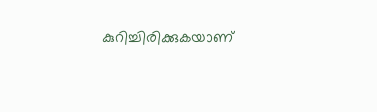കുറിച്ചിരിക്കുകയാണ്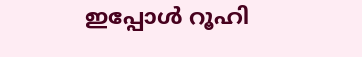ഇപ്പോള്‍ റൂഹി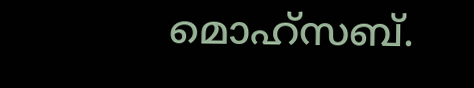മൊഹ്‌സബ്.